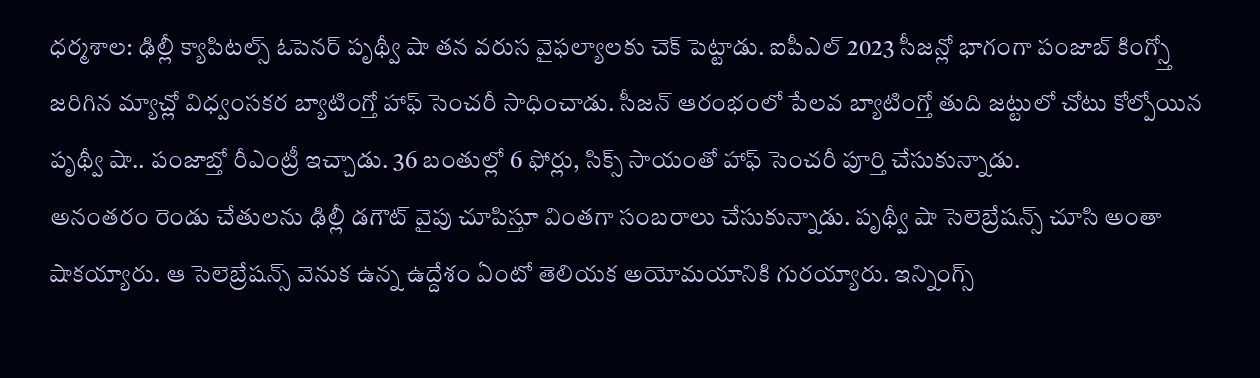ధర్మశాల: ఢిల్లీ క్యాపిటల్స్ ఓపెనర్ పృథ్వీ షా తన వరుస వైఫల్యాలకు చెక్ పెట్టాడు. ఐపీఎల్ 2023 సీజన్లో భాగంగా పంజాబ్ కింగ్స్తో జరిగిన మ్యాచ్లో విధ్వంసకర బ్యాటింగ్తో హాఫ్ సెంచరీ సాధించాడు. సీజన్ ఆరంభంలో పేలవ బ్యాటింగ్తో తుది జట్టులో చోటు కోల్పోయిన పృథ్వీ షా.. పంజాబ్తో రీఎంట్రీ ఇచ్చాడు. 36 బంతుల్లో 6 ఫోర్లు, సిక్స్ సాయంతో హాఫ్ సెంచరీ పూర్తి చేసుకున్నాడు.
అనంతరం రెండు చేతులను ఢిల్లీ డగౌట్ వైపు చూపిస్తూ వింతగా సంబరాలు చేసుకున్నాడు. పృథ్వీ షా సెలెబ్రేషన్స్ చూసి అంతా షాకయ్యారు. ఆ సెలెబ్రేషన్స్ వెనుక ఉన్న ఉద్దేశం ఏంటో తెలియక అయోమయానికి గురయ్యారు. ఇన్నింగ్స్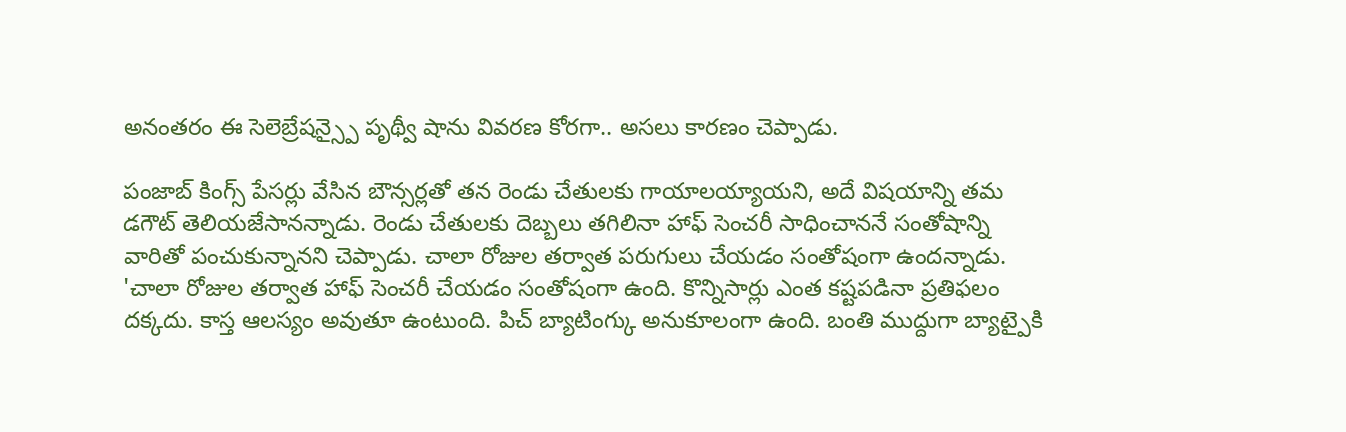అనంతరం ఈ సెలెబ్రేషన్స్పై పృథ్వీ షాను వివరణ కోరగా.. అసలు కారణం చెప్పాడు.

పంజాబ్ కింగ్స్ పేసర్లు వేసిన బౌన్సర్లతో తన రెండు చేతులకు గాయాలయ్యాయని, అదే విషయాన్ని తమ డగౌట్ తెలియజేసానన్నాడు. రెండు చేతులకు దెబ్బలు తగిలినా హాఫ్ సెంచరీ సాధించాననే సంతోషాన్ని వారితో పంచుకున్నానని చెప్పాడు. చాలా రోజుల తర్వాత పరుగులు చేయడం సంతోషంగా ఉందన్నాడు.
'చాలా రోజుల తర్వాత హాఫ్ సెంచరీ చేయడం సంతోషంగా ఉంది. కొన్నిసార్లు ఎంత కష్టపడినా ప్రతిఫలం దక్కదు. కాస్త ఆలస్యం అవుతూ ఉంటుంది. పిచ్ బ్యాటింగ్కు అనుకూలంగా ఉంది. బంతి ముద్దుగా బ్యాట్పైకి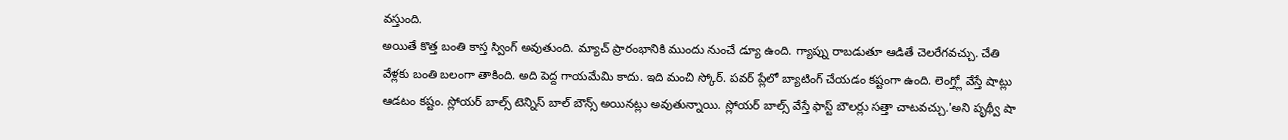వస్తుంది.
అయితే కొత్త బంతి కాస్త స్వింగ్ అవుతుంది. మ్యాచ్ ప్రారంభానికి ముందు నుంచే డ్యూ ఉంది. గ్యాప్ను రాబడుతూ ఆడితే చెలరేగవచ్చు. చేతి వేళ్లకు బంతి బలంగా తాకింది. అది పెద్ద గాయమేమి కాదు. ఇది మంచి స్కోర్. పవర్ ప్లేలో బ్యాటింగ్ చేయడం కష్టంగా ఉంది. లెంగ్త్లో వేస్తే షాట్లు ఆడటం కష్టం. స్లోయర్ బాల్స్ టెన్నిస్ బాల్ బౌన్స్ అయినట్లు అవుతున్నాయి. స్లోయర్ బాల్స్ వేస్తే ఫాస్ట్ బౌలర్లు సత్తా చాటవచ్చు.'అని పృథ్వీ షా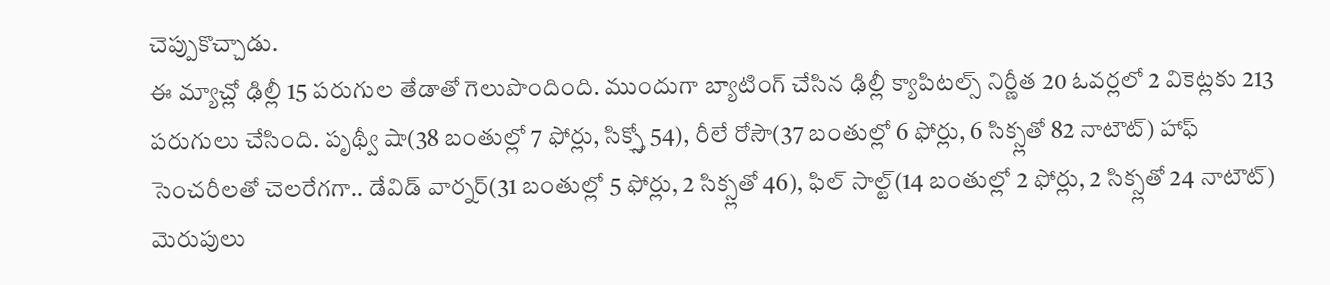చెప్పుకొచ్చాడు.
ఈ మ్యాచ్లో ఢిల్లీ 15 పరుగుల తేడాతో గెలుపొందింది. ముందుగా బ్యాటింగ్ చేసిన ఢిల్లీ క్యాపిటల్స్ నిర్ణీత 20 ఓవర్లలో 2 వికెట్లకు 213 పరుగులు చేసింది. పృథ్వీ షా(38 బంతుల్లో 7 ఫోర్లు, సిక్స్తో 54), రీలే రోసౌ(37 బంతుల్లో 6 ఫోర్లు, 6 సిక్స్లతో 82 నాటౌట్) హాఫ్ సెంచరీలతో చెలరేగగా.. డేవిడ్ వార్నర్(31 బంతుల్లో 5 ఫోర్లు, 2 సిక్స్లతో 46), ఫిల్ సాల్ట్(14 బంతుల్లో 2 ఫోర్లు, 2 సిక్స్లతో 24 నాటౌట్) మెరుపులు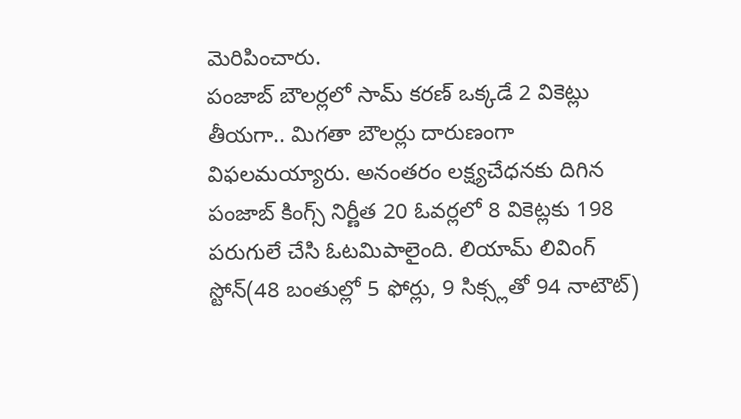మెరిపించారు.
పంజాబ్ బౌలర్లలో సామ్ కరణ్ ఒక్కడే 2 వికెట్లు తీయగా.. మిగతా బౌలర్లు దారుణంగా విఫలమయ్యారు. అనంతరం లక్ష్యచేధనకు దిగిన పంజాబ్ కింగ్స్ నిర్ణీత 20 ఓవర్లలో 8 వికెట్లకు 198 పరుగులే చేసి ఓటమిపాలైంది. లియామ్ లివింగ్ స్టోన్(48 బంతుల్లో 5 ఫోర్లు, 9 సిక్స్లతో 94 నాటౌట్)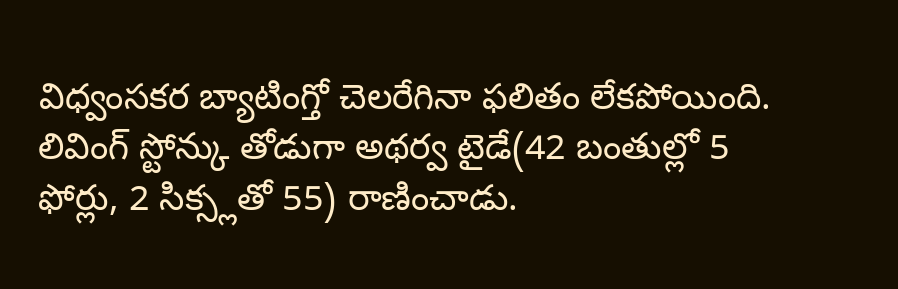విధ్వంసకర బ్యాటింగ్తో చెలరేగినా ఫలితం లేకపోయింది.
లివింగ్ స్టోన్కు తోడుగా అథర్వ టైడే(42 బంతుల్లో 5 ఫోర్లు, 2 సిక్స్లతో 55) రాణించాడు.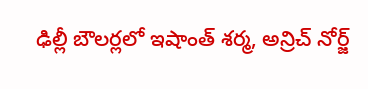ఢిల్లీ బౌలర్లలో ఇషాంత్ శర్మ, అన్రిచ్ నోర్జ్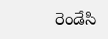రెండేసి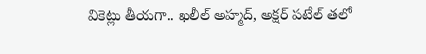వికెట్లు తీయగా.. ఖలీల్ అహ్మద్, అక్షర్ పటేల్ తలో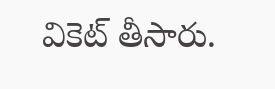వికెట్ తీసారు.